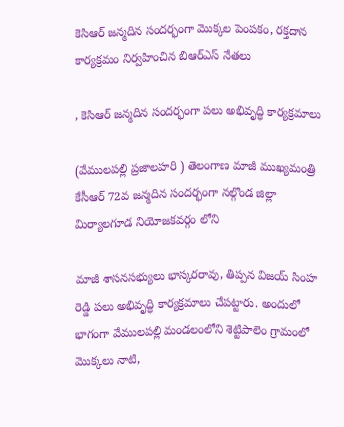కెసిఆర్ జన్మదిన సందర్భంగా మొక్కల పెంపకం, రక్తదాన కార్యక్రమం నిర్వహించిన బిఆర్ఎస్ నేతలు

, కెసిఆర్ జన్మదిన సందర్భంగా పలు అభివృద్ధి కార్యక్రమాలు

(వేములపల్లి ప్రజాలహరి ) తెలంగాణ మాజీ ముఖ్యమంత్రి కేసీఆర్ 72వ జన్మదిన సందర్భంగా నల్గొండ జిల్లా మిర్యాలగూడ నియోజకవర్గం లోని

మాజీ శాసనసభ్యులు భాస్కరరావు, తిప్పన విజయ్ సింహ రెడ్డి పలు అభివృద్ధి కార్యక్రమాలు చేపట్టారు. అందులో భాగంగా వేములపల్లి మండలంలోని శెట్టిపాలెం గ్రామంలో మొక్కలు నాటి,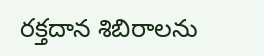రక్తదాన శిబిరాలను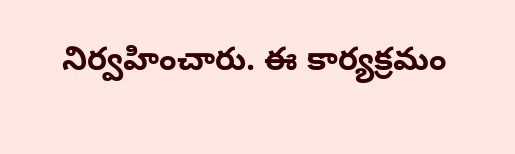నిర్వహించారు. ఈ కార్యక్రమం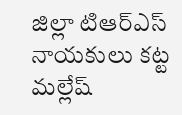జిల్లా టిఆర్ఎస్ నాయకులు కట్ట మల్లేష్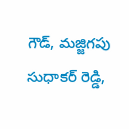గౌడ్, మజ్జిగపు సుధాకర్ రెడ్డి,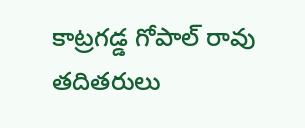కాట్రగడ్డ గోపాల్ రావు తదితరులు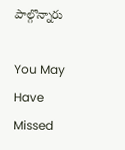పాల్గొన్నారు

You May Have Missed